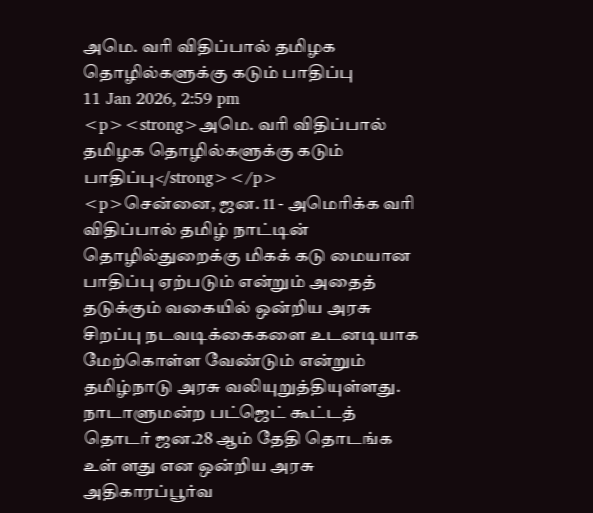அமெ. வரி விதிப்பால் தமிழக தொழில்களுக்கு கடும் பாதிப்பு
11 Jan 2026, 2:59 pm
<p><strong>அமெ. வரி விதிப்பால் தமிழக தொழில்களுக்கு கடும் பாதிப்பு</strong></p>
<p>சென்னை, ஜன. 11 - அமெரிக்க வரி விதிப்பால் தமிழ் நாட்டின் தொழில்துறைக்கு மிகக் கடு மையான பாதிப்பு ஏற்படும் என்றும் அதைத் தடுக்கும் வகையில் ஒன்றிய அரசு சிறப்பு நடவடிக்கைகளை உடனடியாக மேற்கொள்ள வேண்டும் என்றும் தமிழ்நாடு அரசு வலியுறுத்தியுள்ளது. நாடாளுமன்ற பட்ஜெட் கூட்டத் தொடர் ஜன.28 ஆம் தேதி தொடங்க உள் ளது என ஒன்றிய அரசு அதிகாரப்பூர்வ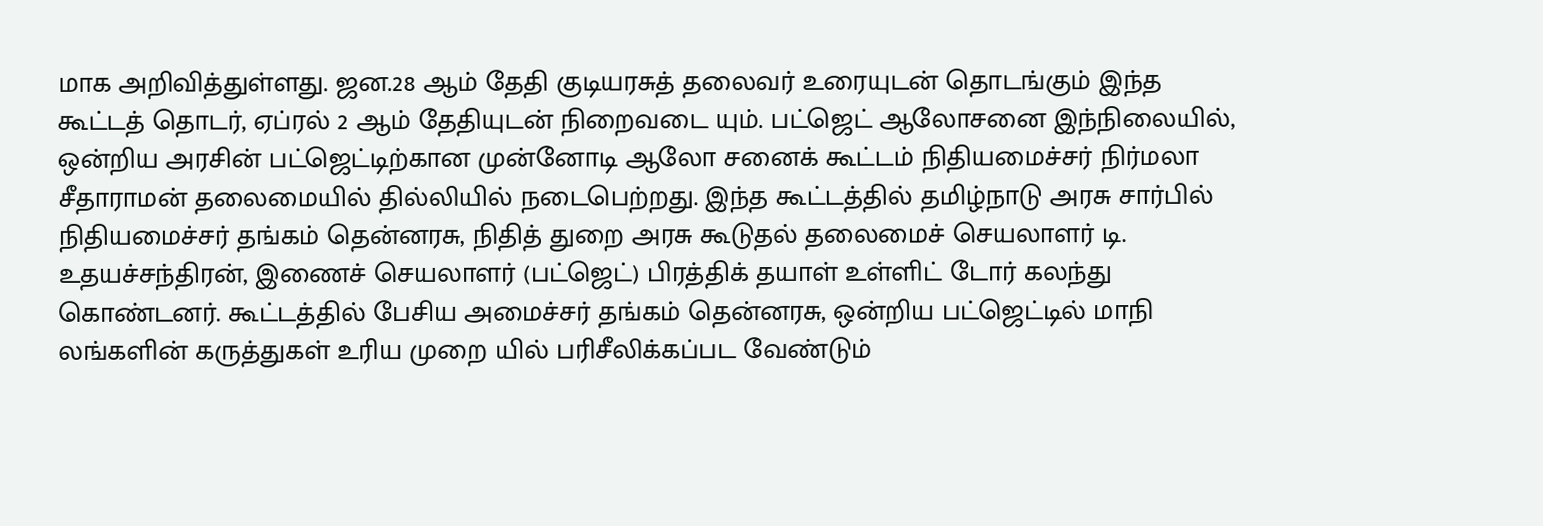மாக அறிவித்துள்ளது. ஜன.28 ஆம் தேதி குடியரசுத் தலைவர் உரையுடன் தொடங்கும் இந்த கூட்டத் தொடர், ஏப்ரல் 2 ஆம் தேதியுடன் நிறைவடை யும். பட்ஜெட் ஆலோசனை இந்நிலையில், ஒன்றிய அரசின் பட்ஜெட்டிற்கான முன்னோடி ஆலோ சனைக் கூட்டம் நிதியமைச்சர் நிர்மலா சீதாராமன் தலைமையில் தில்லியில் நடைபெற்றது. இந்த கூட்டத்தில் தமிழ்நாடு அரசு சார்பில் நிதியமைச்சர் தங்கம் தென்னரசு, நிதித் துறை அரசு கூடுதல் தலைமைச் செயலாளர் டி. உதயச்சந்திரன், இணைச் செயலாளர் (பட்ஜெட்) பிரத்திக் தயாள் உள்ளிட் டோர் கலந்து கொண்டனர். கூட்டத்தில் பேசிய அமைச்சர் தங்கம் தென்னரசு, ஒன்றிய பட்ஜெட்டில் மாநி லங்களின் கருத்துகள் உரிய முறை யில் பரிசீலிக்கப்பட வேண்டும்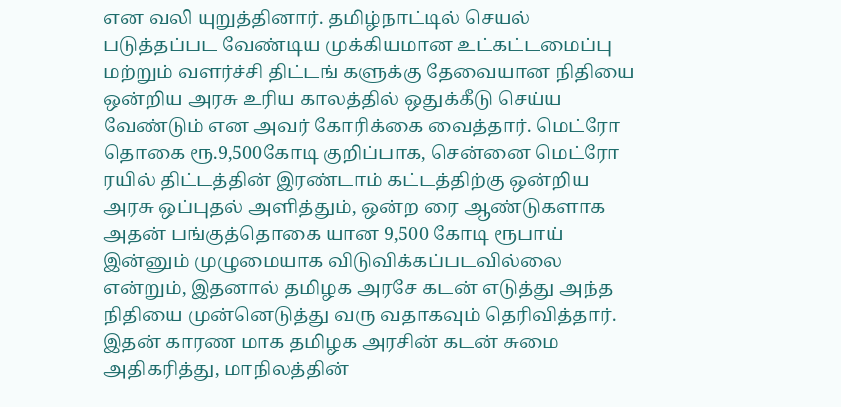என வலி யுறுத்தினார். தமிழ்நாட்டில் செயல் படுத்தப்பட வேண்டிய முக்கியமான உட்கட்டமைப்பு மற்றும் வளர்ச்சி திட்டங் களுக்கு தேவையான நிதியை ஒன்றிய அரசு உரிய காலத்தில் ஒதுக்கீடு செய்ய வேண்டும் என அவர் கோரிக்கை வைத்தார். மெட்ரோ தொகை ரூ.9,500கோடி குறிப்பாக, சென்னை மெட்ரோ ரயில் திட்டத்தின் இரண்டாம் கட்டத்திற்கு ஒன்றிய அரசு ஒப்புதல் அளித்தும், ஒன்ற ரை ஆண்டுகளாக அதன் பங்குத்தொகை யான 9,500 கோடி ரூபாய் இன்னும் முழுமையாக விடுவிக்கப்படவில்லை என்றும், இதனால் தமிழக அரசே கடன் எடுத்து அந்த நிதியை முன்னெடுத்து வரு வதாகவும் தெரிவித்தார். இதன் காரண மாக தமிழக அரசின் கடன் சுமை அதிகரித்து, மாநிலத்தின்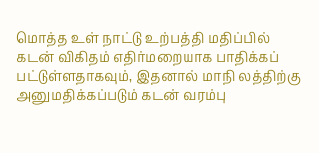மொத்த உள் நாட்டு உற்பத்தி மதிப்பில் கடன் விகிதம் எதிர்மறையாக பாதிக்கப் பட்டுள்ளதாகவும், இதனால் மாநி லத்திற்கு அனுமதிக்கப்படும் கடன் வரம்பு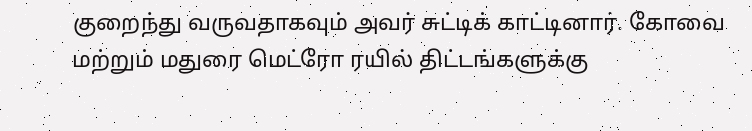குறைந்து வருவதாகவும் அவர் சுட்டிக் காட்டினார். கோவை மற்றும் மதுரை மெட்ரோ ரயில் திட்டங்களுக்கு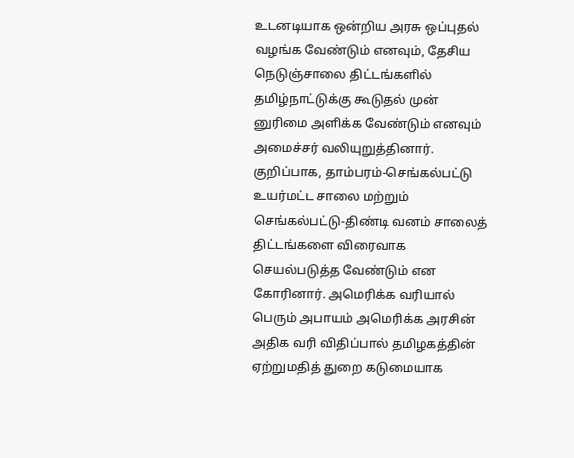உடனடியாக ஒன்றிய அரசு ஒப்புதல் வழங்க வேண்டும் எனவும், தேசிய நெடுஞ்சாலை திட்டங்களில் தமிழ்நாட்டுக்கு கூடுதல் முன் னுரிமை அளிக்க வேண்டும் எனவும் அமைச்சர் வலியுறுத்தினார். குறிப்பாக, தாம்பரம்-செங்கல்பட்டு உயர்மட்ட சாலை மற்றும் செங்கல்பட்டு-திண்டி வனம் சாலைத் திட்டங்களை விரைவாக செயல்படுத்த வேண்டும் என கோரினார். அமெரிக்க வரியால் பெரும் அபாயம் அமெரிக்க அரசின் அதிக வரி விதிப்பால் தமிழகத்தின் ஏற்றுமதித் துறை கடுமையாக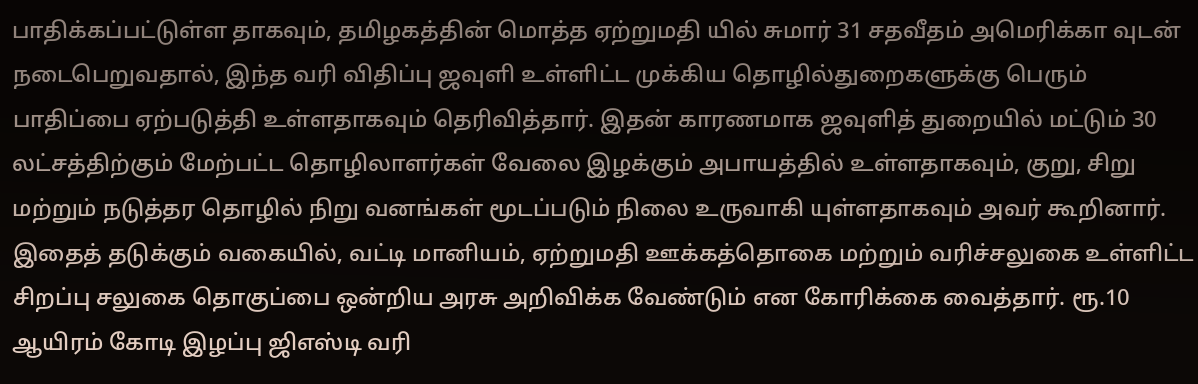பாதிக்கப்பட்டுள்ள தாகவும், தமிழகத்தின் மொத்த ஏற்றுமதி யில் சுமார் 31 சதவீதம் அமெரிக்கா வுடன் நடைபெறுவதால், இந்த வரி விதிப்பு ஜவுளி உள்ளிட்ட முக்கிய தொழில்துறைகளுக்கு பெரும் பாதிப்பை ஏற்படுத்தி உள்ளதாகவும் தெரிவித்தார். இதன் காரணமாக ஜவுளித் துறையில் மட்டும் 30 லட்சத்திற்கும் மேற்பட்ட தொழிலாளர்கள் வேலை இழக்கும் அபாயத்தில் உள்ளதாகவும், குறு, சிறு மற்றும் நடுத்தர தொழில் நிறு வனங்கள் மூடப்படும் நிலை உருவாகி யுள்ளதாகவும் அவர் கூறினார். இதைத் தடுக்கும் வகையில், வட்டி மானியம், ஏற்றுமதி ஊக்கத்தொகை மற்றும் வரிச்சலுகை உள்ளிட்ட சிறப்பு சலுகை தொகுப்பை ஒன்றிய அரசு அறிவிக்க வேண்டும் என கோரிக்கை வைத்தார். ரூ.10 ஆயிரம் கோடி இழப்பு ஜிஎஸ்டி வரி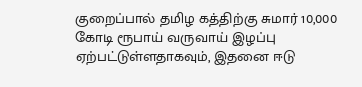குறைப்பால் தமிழ கத்திற்கு சுமார் 10,000 கோடி ரூபாய் வருவாய் இழப்பு ஏற்பட்டுள்ளதாகவும், இதனை ஈடு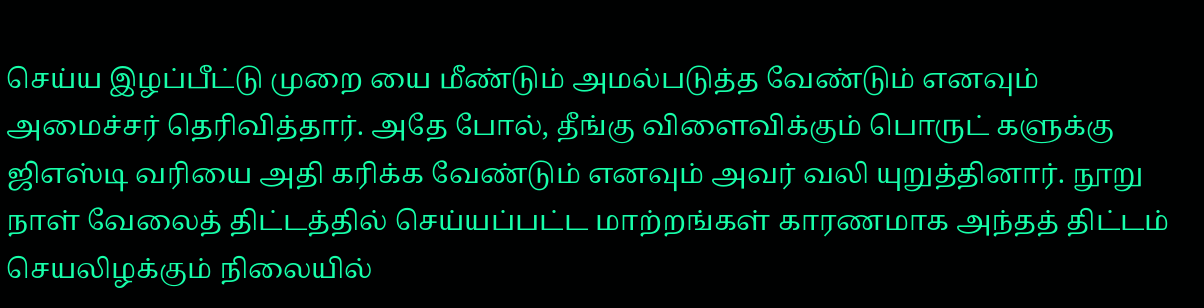செய்ய இழப்பீட்டு முறை யை மீண்டும் அமல்படுத்த வேண்டும் எனவும் அமைச்சர் தெரிவித்தார். அதே போல், தீங்கு விளைவிக்கும் பொருட் களுக்கு ஜிஎஸ்டி வரியை அதி கரிக்க வேண்டும் எனவும் அவர் வலி யுறுத்தினார். நூறு நாள் வேலைத் திட்டத்தில் செய்யப்பட்ட மாற்றங்கள் காரணமாக அந்தத் திட்டம் செயலிழக்கும் நிலையில்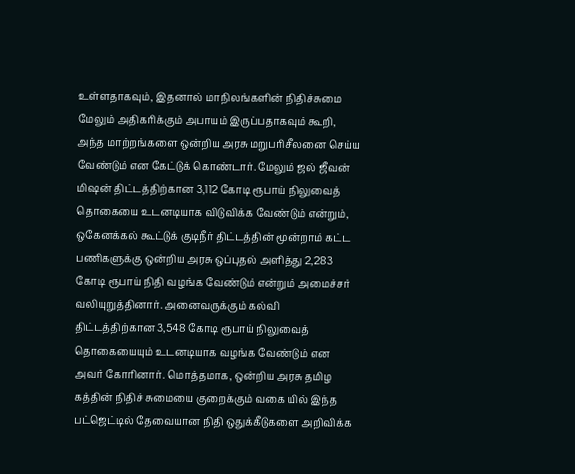உள்ளதாகவும், இதனால் மாநிலங்களின் நிதிச்சுமை மேலும் அதிகரிக்கும் அபாயம் இருப்பதாகவும் கூறி, அந்த மாற்றங்களை ஒன்றிய அரசு மறுபரிசீலனை செய்ய வேண்டும் என கேட்டுக் கொண்டார். மேலும் ஜல் ஜீவன் மிஷன் திட்டத்திற்கான 3,112 கோடி ரூபாய் நிலுவைத் தொகையை உடனடியாக விடுவிக்க வேண்டும் என்றும், ஒகேனக்கல் கூட்டுக் குடிநீர் திட்டத்தின் மூன்றாம் கட்ட பணிகளுக்கு ஒன்றிய அரசு ஒப்புதல் அளித்து 2,283 கோடி ரூபாய் நிதி வழங்க வேண்டும் என்றும் அமைச்சர் வலியுறுத்தினார். அனைவருக்கும் கல்வி திட்டத்திற்கான 3,548 கோடி ரூபாய் நிலுவைத் தொகையையும் உடனடியாக வழங்க வேண்டும் என அவர் கோரினார். மொத்தமாக, ஒன்றிய அரசு தமிழ கத்தின் நிதிச் சுமையை குறைக்கும் வகை யில் இந்த பட்ஜெட்டில் தேவையான நிதி ஒதுக்கீடுகளை அறிவிக்க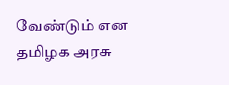வேண்டும் என தமிழக அரசு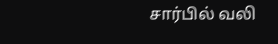சார்பில் வலி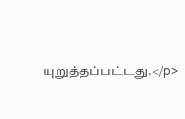யுறுத்தப்பட்டது.</p>